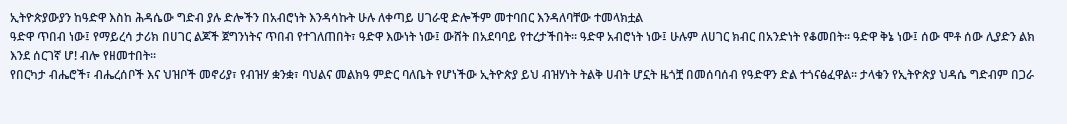ኢትዮጵያውያን ከዓድዋ እስከ ሕዳሴው ግድብ ያሉ ድሎችን በአብሮነት እንዳሳኩት ሁሉ ለቀጣይ ሀገራዊ ድሎችም መተባበር እንዳለባቸው ተመላክቷል
ዓድዋ ጥበብ ነው፤ የማይረሳ ታሪክ በሀገር ልጆች ጀግንነትና ጥበብ የተገለጠበት፣ ዓድዋ እውነት ነው፤ ውሸት በአደባባይ የተረታችበት፡፡ ዓድዋ አብሮነት ነው፤ ሁሉም ለሀገር ክብር በአንድነት የቆመበት፡፡ ዓድዋ ቅኔ ነው፤ ሰው ሞቶ ሰው ሊያድን ልክ እንደ ሰርገኛ ሆ! ብሎ የዘመተበት፡፡
የበርካታ ብሔሮች፣ ብሔረሰቦች እና ህዝቦች መኖሪያ፣ የብዝሃ ቋንቋ፣ ባህልና መልክዓ ምድር ባለቤት የሆነችው ኢትዮጵያ ይህ ብዝሃነት ትልቅ ሀብት ሆኗት ዜጎቿ በመሰባሰብ የዓድዋን ድል ተጎናፅፈዋል፡፡ ታላቁን የኢትዮጵያ ህዳሴ ግድብም በጋራ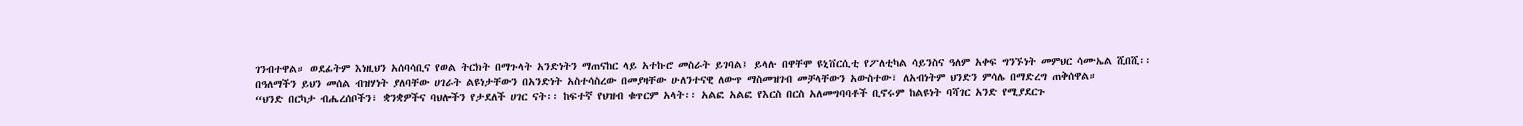ገንብተዋል። ወደፊትም እነዚህን አሰባሳቢና የወል ትርክት በማጉላት አንድነትን ማጠናከር ላይ አተኩሮ መስራት ይገባል፤ ይላሉ በዋቸሞ ዩኒቨርሲቲ የፖለቲካል ሳይንስና ዓለም አቀፍ ግንኙነት መምህር ሳሙኤል ሺበሺ፡፡
በዓለማችን ይህን መሰል ብዝሃነት ያለባቸው ሀገራት ልዩነታቸውን በአንድነት አስተሳስረው በመያዛቸው ሁለንተናዊ ለውጥ ማስመዝገብ መቻላቸውን አውስተው፣ ለአብነትም ህንድን ምሳሌ በማድረግ ጠቅሰዋል።
“ህንድ በርካታ ብሔረሰቦችን፣ ቋንቋዎችና ባህሎችን የታደለች ሀገር ናት፡፡ ከፍተኛ የህዝብ ቁጥርም አላት፡፡ አልፎ አልፎ የእርስ በርስ አለመግባባቶች ቢኖሩም ከልዩነት ባሻገር አንድ የሚያደርጉ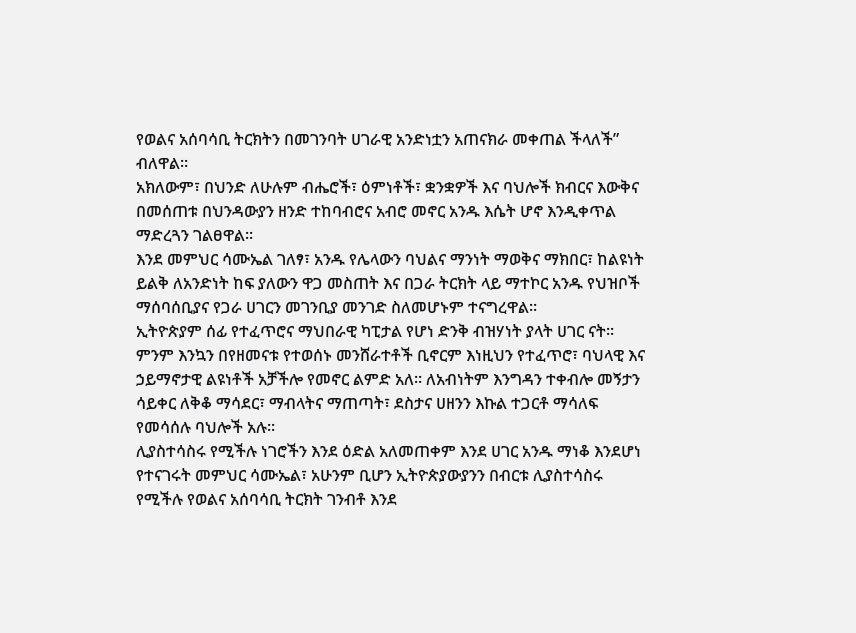የወልና አሰባሳቢ ትርክትን በመገንባት ሀገራዊ አንድነቷን አጠናክራ መቀጠል ችላለች” ብለዋል፡፡
አክለውም፣ በህንድ ለሁሉም ብሔሮች፣ ዕምነቶች፣ ቋንቋዎች እና ባህሎች ክብርና እውቅና በመሰጠቱ በህንዳውያን ዘንድ ተከባብሮና አብሮ መኖር አንዱ እሴት ሆኖ እንዲቀጥል ማድረጓን ገልፀዋል፡፡
እንደ መምህር ሳሙኤል ገለፃ፣ አንዱ የሌላውን ባህልና ማንነት ማወቅና ማክበር፣ ከልዩነት ይልቅ ለአንድነት ከፍ ያለውን ዋጋ መስጠት እና በጋራ ትርክት ላይ ማተኮር አንዱ የህዝቦች ማሰባሰቢያና የጋራ ሀገርን መገንቢያ መንገድ ስለመሆኑም ተናግረዋል፡፡
ኢትዮጵያም ሰፊ የተፈጥሮና ማህበራዊ ካፒታል የሆነ ድንቅ ብዝሃነት ያላት ሀገር ናት፡፡ ምንም እንኳን በየዘመናቱ የተወሰኑ መንሸራተቶች ቢኖርም እነዚህን የተፈጥሮ፣ ባህላዊ እና ኃይማኖታዊ ልዩነቶች አቻችሎ የመኖር ልምድ አለ። ለአብነትም እንግዳን ተቀብሎ መኝታን ሳይቀር ለቅቆ ማሳደር፣ ማብላትና ማጠጣት፣ ደስታና ሀዘንን እኩል ተጋርቶ ማሳለፍ የመሳሰሉ ባህሎች አሉ፡፡
ሊያስተሳስሩ የሚችሉ ነገሮችን እንደ ዕድል አለመጠቀም እንደ ሀገር አንዱ ማነቆ እንደሆነ የተናገሩት መምህር ሳሙኤል፣ አሁንም ቢሆን ኢትዮጵያውያንን በብርቱ ሊያስተሳስሩ የሚችሉ የወልና አሰባሳቢ ትርክት ገንብቶ እንደ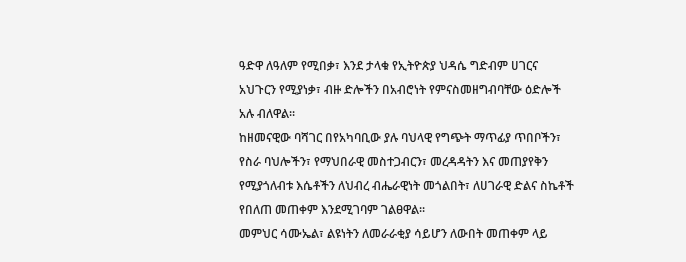ዓድዋ ለዓለም የሚበቃ፣ እንደ ታላቁ የኢትዮጵያ ህዳሴ ግድብም ሀገርና አህጉርን የሚያነቃ፣ ብዙ ድሎችን በአብሮነት የምናስመዘግብባቸው ዕድሎች አሉ ብለዋል፡፡
ከዘመናዊው ባሻገር በየአካባቢው ያሉ ባህላዊ የግጭት ማጥፊያ ጥበቦችን፣ የስራ ባህሎችን፣ የማህበራዊ መስተጋብርን፣ መረዳዳትን እና መጠያየቅን የሚያጎለብቱ እሴቶችን ለህብረ ብሔራዊነት መጎልበት፣ ለሀገራዊ ድልና ስኬቶች የበለጠ መጠቀም እንደሚገባም ገልፀዋል፡፡
መምህር ሳሙኤል፣ ልዩነትን ለመራራቂያ ሳይሆን ለውበት መጠቀም ላይ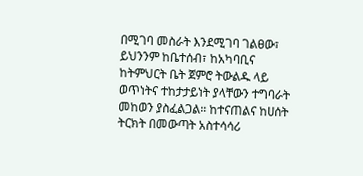በሚገባ መስራት እንደሚገባ ገልፀው፣ ይህንንም ከቤተሰብ፣ ከአካባቢና ከትምህርት ቤት ጀምሮ ትውልዱ ላይ ወጥነትና ተከታታይነት ያላቸውን ተግባራት መከወን ያስፈልጋል። ከተናጠልና ከሀሰት ትርክት በመውጣት አስተሳሳሪ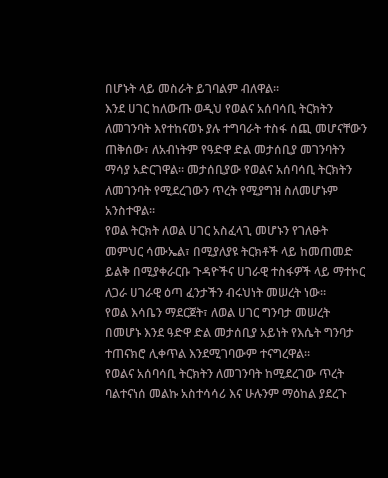በሆኑት ላይ መስራት ይገባልም ብለዋል፡፡
እንደ ሀገር ከለውጡ ወዲህ የወልና አሰባሳቢ ትርክትን ለመገንባት እየተከናወኑ ያሉ ተግባራት ተስፋ ሰጪ መሆናቸውን ጠቅሰው፣ ለአብነትም የዓድዋ ድል መታሰቢያ መገንባትን ማሳያ አድርገዋል። መታሰቢያው የወልና አሰባሳቢ ትርክትን ለመገንባት የሚደረገውን ጥረት የሚያግዝ ስለመሆኑም አንስተዋል፡፡
የወል ትርክት ለወል ሀገር አስፈላጊ መሆኑን የገለፁት መምህር ሳሙኤል፣ በሚያለያዩ ትርክቶች ላይ ከመጠመድ ይልቅ በሚያቀራርቡ ጉዳዮችና ሀገራዊ ተስፋዎች ላይ ማተኮር ለጋራ ሀገራዊ ዕጣ ፈንታችን ብሩህነት መሠረት ነው።
የወል እሳቤን ማደርጀት፣ ለወል ሀገር ግንባታ መሠረት በመሆኑ እንደ ዓድዋ ድል መታሰቢያ አይነት የእሴት ግንባታ ተጠናክሮ ሊቀጥል እንደሚገባውም ተናግረዋል፡፡
የወልና አሰባሳቢ ትርክትን ለመገንባት ከሚደረገው ጥረት ባልተናነሰ መልኩ አስተሳሳሪ እና ሁሉንም ማዕከል ያደረጉ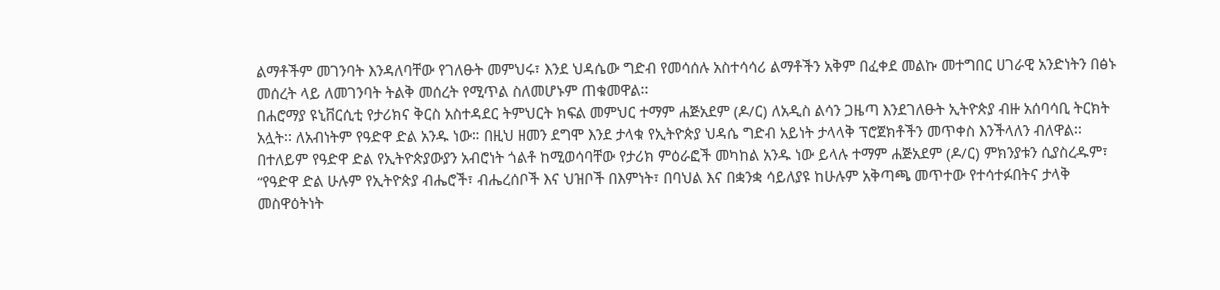ልማቶችም መገንባት እንዳለባቸው የገለፁት መምህሩ፣ እንደ ህዳሴው ግድብ የመሳሰሉ አስተሳሳሪ ልማቶችን አቅም በፈቀደ መልኩ መተግበር ሀገራዊ አንድነትን በፅኑ መሰረት ላይ ለመገንባት ትልቅ መሰረት የሚጥል ስለመሆኑም ጠቁመዋል፡፡
በሐሮማያ ዩኒቨርሲቲ የታሪክና ቅርስ አስተዳደር ትምህርት ክፍል መምህር ተማም ሐጅአደም (ዶ/ር) ለአዲስ ልሳን ጋዜጣ እንደገለፁት ኢትዮጵያ ብዙ አሰባሳቢ ትርክት አሏት፡፡ ለአብነትም የዓድዋ ድል አንዱ ነው። በዚህ ዘመን ደግሞ እንደ ታላቁ የኢትዮጵያ ህዳሴ ግድብ አይነት ታላላቅ ፕሮጀክቶችን መጥቀስ እንችላለን ብለዋል፡፡
በተለይም የዓድዋ ድል የኢትዮጵያውያን አብሮነት ጎልቶ ከሚወሳባቸው የታሪክ ምዕራፎች መካከል አንዱ ነው ይላሉ ተማም ሐጅአደም (ዶ/ር) ምክንያቱን ሲያስረዱም፣ “የዓድዋ ድል ሁሉም የኢትዮጵያ ብሔሮች፣ ብሔረሰቦች እና ህዝቦች በእምነት፣ በባህል እና በቋንቋ ሳይለያዩ ከሁሉም አቅጣጫ መጥተው የተሳተፉበትና ታላቅ መስዋዕትነት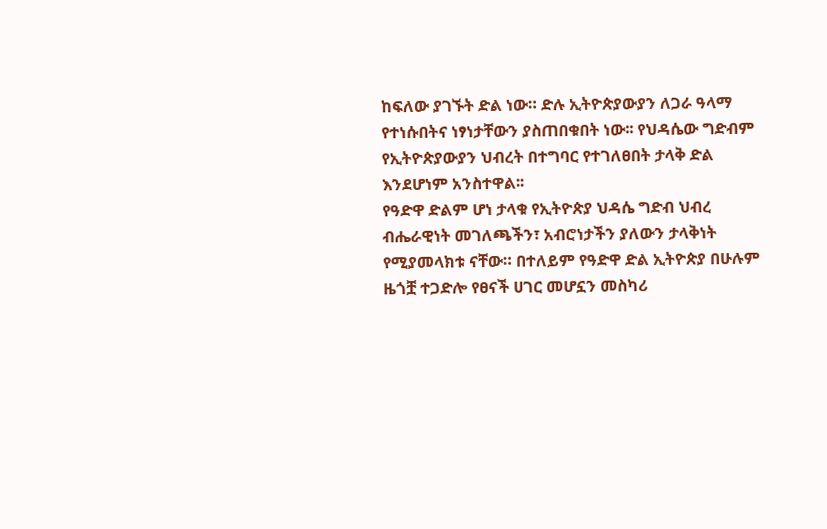ከፍለው ያገኙት ድል ነው። ድሉ ኢትዮጵያውያን ለጋራ ዓላማ የተነሱበትና ነፃነታቸውን ያስጠበቁበት ነው፡፡ የህዳሴው ግድብም የኢትዮጵያውያን ህብረት በተግባር የተገለፀበት ታላቅ ድል እንደሆነም አንስተዋል፡፡
የዓድዋ ድልም ሆነ ታላቁ የኢትዮጵያ ህዳሴ ግድብ ህብረ ብሔራዊነት መገለጫችን፣ አብሮነታችን ያለውን ታላቅነት የሚያመላክቱ ናቸው። በተለይም የዓድዋ ድል ኢትዮጵያ በሁሉም ዜጎቿ ተጋድሎ የፀናች ሀገር መሆኗን መስካሪ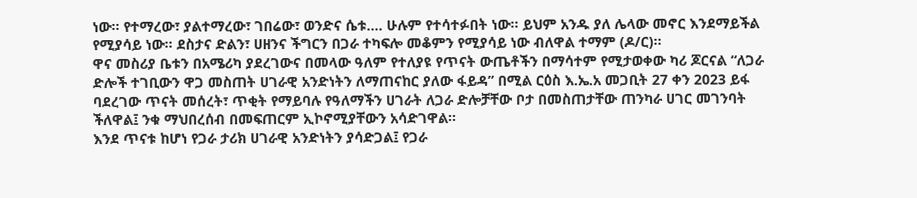ነው፡፡ የተማረው፣ ያልተማረው፣ ገበሬው፣ ወንድና ሴቱ…. ሁሉም የተሳተፉበት ነው፡፡ ይህም አንዱ ያለ ሌላው መኖር እንደማይችል የሚያሳይ ነው፡፡ ደስታና ድልን፣ ሀዘንና ችግርን በጋራ ተካፍሎ መቆምን የሚያሳይ ነው ብለዋል ተማም (ዶ/ር)፡፡
ዋና መስሪያ ቤቱን በአሜሪካ ያደረገውና በመላው ዓለም የተለያዩ የጥናት ውጤቶችን በማሳተም የሚታወቀው ካሪ ጆርናል “ለጋራ ድሎች ተገቢውን ዋጋ መስጠት ሀገራዊ አንድነትን ለማጠናከር ያለው ፋይዳ” በሚል ርዕስ እ.ኤ.አ መጋቢት 27 ቀን 2023 ይፋ ባደረገው ጥናት መሰረት፣ ጥቂት የማይባሉ የዓለማችን ሀገራት ለጋራ ድሎቻቸው ቦታ በመስጠታቸው ጠንካራ ሀገር መገንባት ችለዋል፤ ንቁ ማህበረሰብ በመፍጠርም ኢኮኖሚያቸውን አሳድገዋል፡፡
እንደ ጥናቱ ከሆነ የጋራ ታሪክ ሀገራዊ አንድነትን ያሳድጋል፤ የጋራ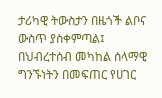ታሪካዊ ትውስታን በዜጎች ልቦና ውስጥ ያስቀምጣል፤ በህብረተሰብ መካከል ሰላማዊ ግንኙነትን በመፍጠር የሀገር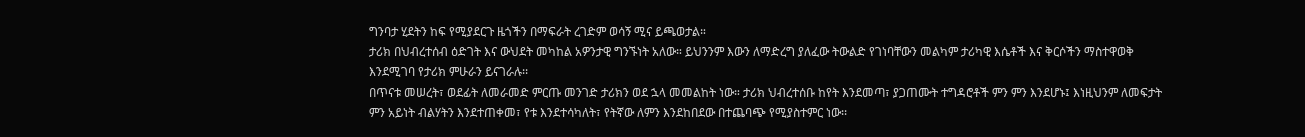ግንባታ ሂደትን ከፍ የሚያደርጉ ዜጎችን በማፍራት ረገድም ወሳኝ ሚና ይጫወታል።
ታሪክ በህብረተሰብ ዕድገት እና ውህደት መካከል አዎንታዊ ግንኙነት አለው። ይህንንም እውን ለማድረግ ያለፈው ትውልድ የገነባቸውን መልካም ታሪካዊ እሴቶች እና ቅርሶችን ማስተዋወቅ እንደሚገባ የታሪክ ምሁራን ይናገራሉ፡፡
በጥናቱ መሠረት፣ ወደፊት ለመራመድ ምርጡ መንገድ ታሪክን ወደ ኋላ መመልከት ነው። ታሪክ ህብረተሰቡ ከየት እንደመጣ፣ ያጋጠሙት ተግዳሮቶች ምን ምን እንደሆኑ፤ እነዚህንም ለመፍታት ምን አይነት ብልሃትን እንደተጠቀመ፣ የቱ እንደተሳካለት፣ የትኛው ለምን እንደከበደው በተጨባጭ የሚያስተምር ነው፡፡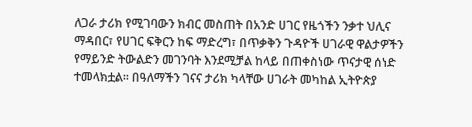ለጋራ ታሪክ የሚገባውን ክብር መስጠት በአንድ ሀገር የዜጎችን ንቃተ ህሊና ማዳበር፣ የሀገር ፍቅርን ከፍ ማድረግ፣ በጥቃቅን ጉዳዮች ሀገራዊ ዋልታዎችን የማይንድ ትውልድን መገንባት እንደሚቻል ከላይ በጠቀስነው ጥናታዊ ሰነድ ተመላክቷል፡፡ በዓለማችን ገናና ታሪክ ካላቸው ሀገራት መካከል ኢትዮጵያ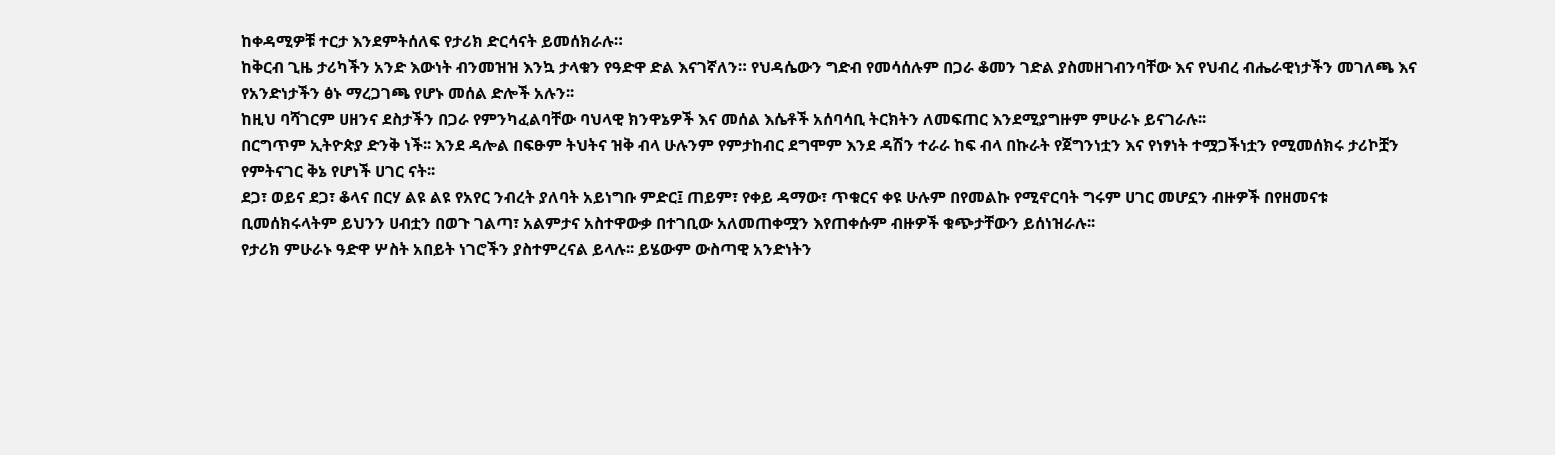ከቀዳሚዎቹ ተርታ እንደምትሰለፍ የታሪክ ድርሳናት ይመሰክራሉ።
ከቅርብ ጊዜ ታሪካችን አንድ እውነት ብንመዝዝ እንኳ ታላቁን የዓድዋ ድል እናገኛለን። የህዳሴውን ግድብ የመሳሰሉም በጋራ ቆመን ገድል ያስመዘገብንባቸው እና የህብረ ብሔራዊነታችን መገለጫ እና የአንድነታችን ፅኑ ማረጋገጫ የሆኑ መሰል ድሎች አሉን፡፡
ከዚህ ባሻገርም ሀዘንና ደስታችን በጋራ የምንካፈልባቸው ባህላዊ ክንዋኔዎች እና መሰል እሴቶች አሰባሳቢ ትርክትን ለመፍጠር እንደሚያግዙም ምሁራኑ ይናገራሉ፡፡
በርግጥም ኢትዮጵያ ድንቅ ነች፡፡ እንደ ዳሎል በፍፁም ትህትና ዝቅ ብላ ሁሉንም የምታከብር ደግሞም እንደ ዳሽን ተራራ ከፍ ብላ በኩራት የጀግንነቷን እና የነፃነት ተሟጋችነቷን የሚመሰክሩ ታሪኮቿን የምትናገር ቅኔ የሆነች ሀገር ናት፡፡
ደጋ፣ ወይና ደጋ፣ ቆላና በርሃ ልዩ ልዩ የአየር ንብረት ያለባት አይነግቡ ምድር፤ ጠይም፣ የቀይ ዳማው፣ ጥቁርና ቀዩ ሁሉም በየመልኩ የሚኖርባት ግሩም ሀገር መሆኗን ብዙዎች በየዘመናቱ ቢመሰክሩላትም ይህንን ሀብቷን በወጉ ገልጣ፣ አልምታና አስተዋውቃ በተገቢው አለመጠቀሟን እየጠቀሱም ብዙዎች ቁጭታቸውን ይሰነዝራሉ፡፡
የታሪክ ምሁራኑ ዓድዋ ሦስት አበይት ነገሮችን ያስተምረናል ይላሉ፡፡ ይሄውም ውስጣዊ አንድነትን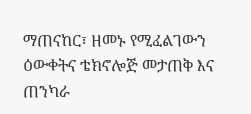ማጠናከር፣ ዘመኑ የሚፈልገውን ዕውቀትና ቴክኖሎጅ መታጠቅ እና ጠንካራ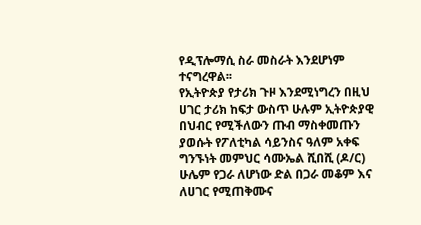የዲፕሎማሲ ስራ መስራት እንደሆነም ተናግረዋል፡፡
የኢትዮጵያ የታሪክ ጉዞ እንደሚነግረን በዚህ ሀገር ታሪክ ከፍታ ውስጥ ሁሉም ኢትዮጵያዊ በህብር የሚችለውን ጡብ ማስቀመጡን ያወሱት የፖለቲካል ሳይንስና ዓለም አቀፍ ግንኙነት መምህር ሳሙኤል ሺበሺ (ዶ/ር) ሁሌም የጋራ ለሆነው ድል በጋራ መቆም እና ለሀገር የሚጠቅሙና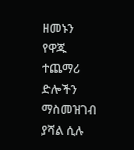ዘመኑን የዋጁ ተጨማሪ ድሎችን ማስመዝገብ ያሻል ሲሉ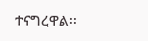ተናግረዋል፡፡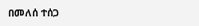በመለሰ ተሰጋ